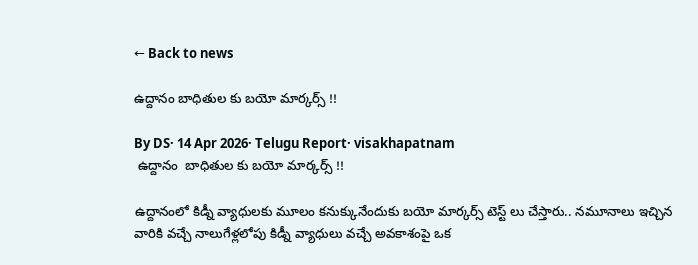← Back to news

ఉద్దానం బాధితుల కు బయో మార్కర్స్ !!

By DS· 14 Apr 2026· Telugu Report· visakhapatnam
 ఉద్దానం  బాధితుల కు బయో మార్కర్స్ !!

ఉద్దానంలో కిడ్నీ వ్యాధులకు మూలం కనుక్కునేందుకు బయో మార్కర్స్ టెస్ట్ లు చేస్తారు.. నమూనాలు ఇచ్చిన వారికి వచ్చే నాలుగేళ్లలోపు కిడ్నీ వ్యాధులు వచ్చే అవకాశంపై ఒక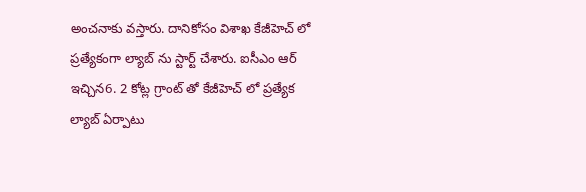అంచనాకు వస్తారు. దానికోసం విశాఖ కేజీహెచ్ లో ప్రత్యేకంగా ల్యాబ్ ను స్టార్ట్ చేశారు. ఐసీఎం ఆర్ ఇచ్చిన6. 2 కోట్ల గ్రాంట్ తో కేజీహెచ్ లో ప్రత్యేక ల్యాబ్ ఏర్పాటు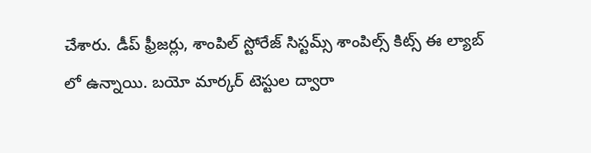చేశారు. డీప్ ఫ్రీజర్లు, శాంపిల్ స్టోరేజ్ సిస్టమ్స్ శాంపిల్స్ కిట్స్ ఈ ల్యాబ్ లో ఉన్నాయి. బయో మార్కర్ టెస్టుల ద్వారా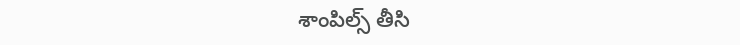శాంపిల్స్ తీసి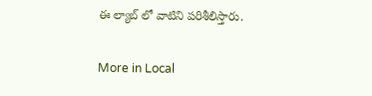ఈ ల్యాబ్ లో వాటిని పరిశీలిస్తారు.

More in Local